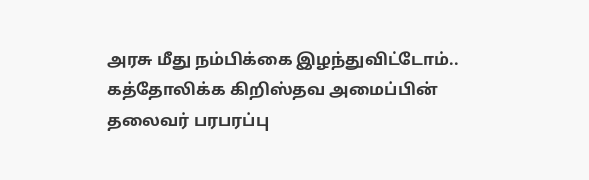அரசு மீது நம்பிக்கை இழந்துவிட்டோம்.. கத்தோலிக்க கிறிஸ்தவ அமைப்பின் தலைவர் பரபரப்பு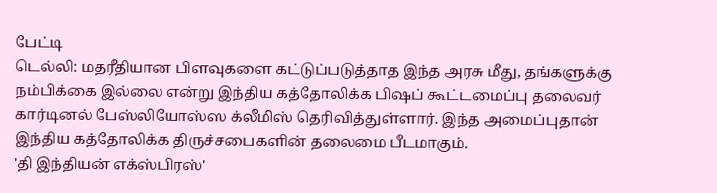பேட்டி
டெல்லி: மதரீதியான பிளவுகளை கட்டுப்படுத்தாத இந்த அரசு மீது, தங்களுக்கு நம்பிக்கை இல்லை என்று இந்திய கத்தோலிக்க பிஷப் கூட்டமைப்பு தலைவர் கார்டினல் பேஸ்லியோஸ்ஸ க்லீமிஸ் தெரிவித்துள்ளார். இந்த அமைப்புதான் இந்திய கத்தோலிக்க திருச்சபைகளின் தலைமை பீடமாகும்.
'தி இந்தியன் எக்ஸ்பிரஸ்'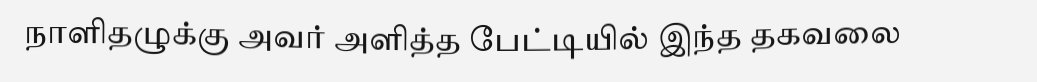நாளிதழுக்கு அவர் அளித்த பேட்டியில் இந்த தகவலை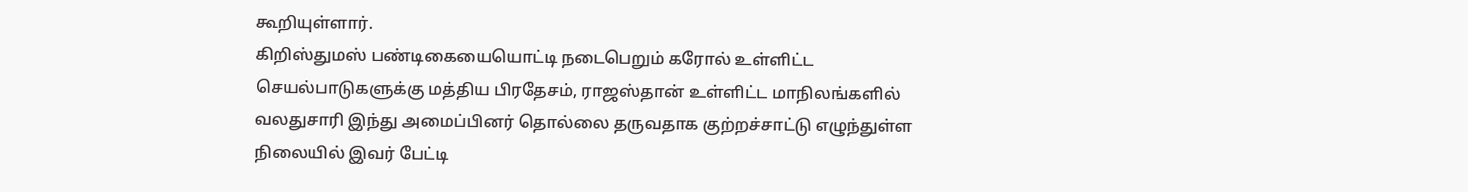கூறியுள்ளார்.
கிறிஸ்துமஸ் பண்டிகையையொட்டி நடைபெறும் கரோல் உள்ளிட்ட செயல்பாடுகளுக்கு மத்திய பிரதேசம், ராஜஸ்தான் உள்ளிட்ட மாநிலங்களில் வலதுசாரி இந்து அமைப்பினர் தொல்லை தருவதாக குற்றச்சாட்டு எழுந்துள்ள நிலையில் இவர் பேட்டி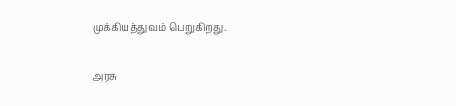முக்கியத்துவம் பெறுகிறது.

அரசு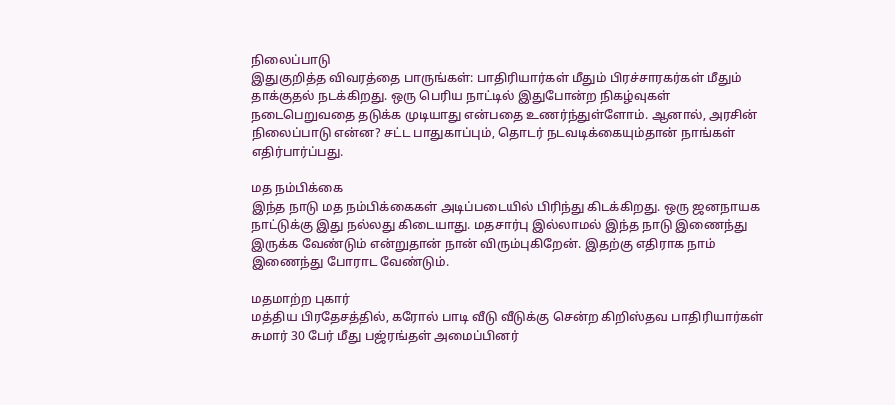நிலைப்பாடு
இதுகுறித்த விவரத்தை பாருங்கள்: பாதிரியார்கள் மீதும் பிரச்சாரகர்கள் மீதும் தாக்குதல் நடக்கிறது. ஒரு பெரிய நாட்டில் இதுபோன்ற நிகழ்வுகள் நடைபெறுவதை தடுக்க முடியாது என்பதை உணர்ந்துள்ளோம். ஆனால், அரசின் நிலைப்பாடு என்ன? சட்ட பாதுகாப்பும், தொடர் நடவடிக்கையும்தான் நாங்கள் எதிர்பார்ப்பது.

மத நம்பிக்கை
இந்த நாடு மத நம்பிக்கைகள் அடிப்படையில் பிரிந்து கிடக்கிறது. ஒரு ஜனநாயக நாட்டுக்கு இது நல்லது கிடையாது. மதசார்பு இல்லாமல் இந்த நாடு இணைந்து இருக்க வேண்டும் என்றுதான் நான் விரும்புகிறேன். இதற்கு எதிராக நாம் இணைந்து போராட வேண்டும்.

மதமாற்ற புகார்
மத்திய பிரதேசத்தில், கரோல் பாடி வீடு வீடுக்கு சென்ற கிறிஸ்தவ பாதிரியார்கள் சுமார் 30 பேர் மீது பஜ்ரங்தள் அமைப்பினர்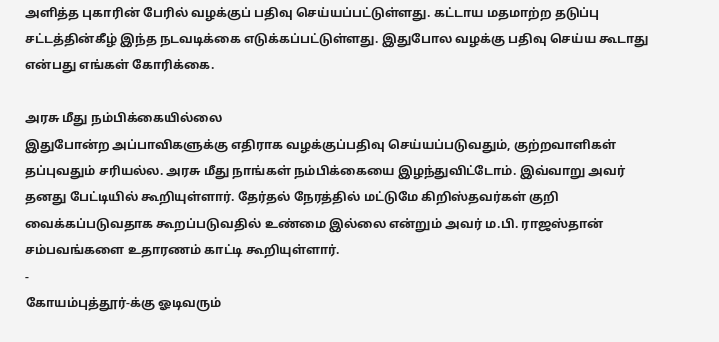அளித்த புகாரின் பேரில் வழக்குப் பதிவு செய்யப்பட்டுள்ளது. கட்டாய மதமாற்ற தடுப்பு சட்டத்தின்கீழ் இந்த நடவடிக்கை எடுக்கப்பட்டுள்ளது. இதுபோல வழக்கு பதிவு செய்ய கூடாது என்பது எங்கள் கோரிக்கை.

அரசு மீது நம்பிக்கையில்லை
இதுபோன்ற அப்பாவிகளுக்கு எதிராக வழக்குப்பதிவு செய்யப்படுவதும், குற்றவாளிகள் தப்புவதும் சரியல்ல. அரசு மீது நாங்கள் நம்பிக்கையை இழந்துவிட்டோம். இவ்வாறு அவர் தனது பேட்டியில் கூறியுள்ளார். தேர்தல் நேரத்தில் மட்டுமே கிறிஸ்தவர்கள் குறி வைக்கப்படுவதாக கூறப்படுவதில் உண்மை இல்லை என்றும் அவர் ம.பி. ராஜஸ்தான் சம்பவங்களை உதாரணம் காட்டி கூறியுள்ளார்.
-
கோயம்புத்தூர்-க்கு ஓடிவரும்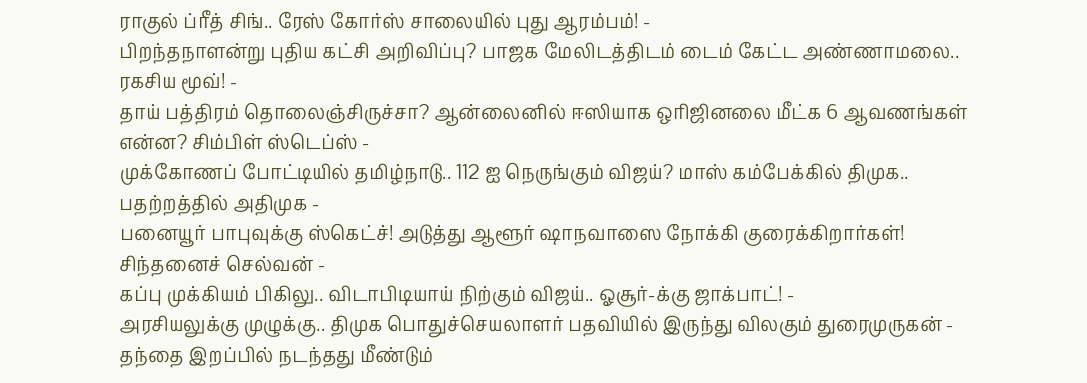ராகுல் ப்ரீத் சிங்.. ரேஸ் கோர்ஸ் சாலையில் புது ஆரம்பம்! -
பிறந்தநாளன்று புதிய கட்சி அறிவிப்பு? பாஜக மேலிடத்திடம் டைம் கேட்ட அண்ணாமலை.. ரகசிய மூவ்! -
தாய் பத்திரம் தொலைஞ்சிருச்சா? ஆன்லைனில் ஈஸியாக ஒரிஜினலை மீட்க 6 ஆவணங்கள் என்ன? சிம்பிள் ஸ்டெப்ஸ் -
முக்கோணப் போட்டியில் தமிழ்நாடு.. 112 ஐ நெருங்கும் விஜய்? மாஸ் கம்பேக்கில் திமுக.. பதற்றத்தில் அதிமுக -
பனையூர் பாபுவுக்கு ஸ்கெட்ச்! அடுத்து ஆளூர் ஷாநவாஸை நோக்கி குரைக்கிறார்கள்! சிந்தனைச் செல்வன் -
கப்பு முக்கியம் பிகிலு.. விடாபிடியாய் நிற்கும் விஜய்.. ஓசூர்-க்கு ஜாக்பாட்! -
அரசியலுக்கு முழுக்கு.. திமுக பொதுச்செயலாளர் பதவியில் இருந்து விலகும் துரைமுருகன் -
தந்தை இறப்பில் நடந்தது மீண்டும்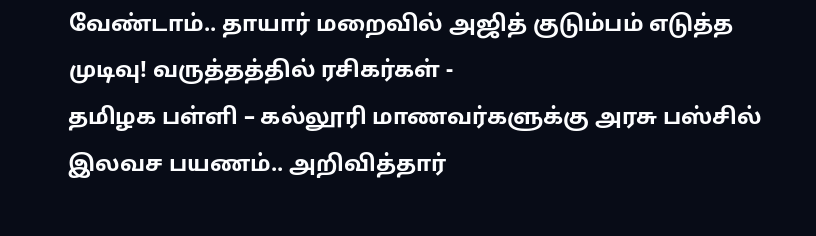வேண்டாம்.. தாயார் மறைவில் அஜித் குடும்பம் எடுத்த முடிவு! வருத்தத்தில் ரசிகர்கள் -
தமிழக பள்ளி – கல்லூரி மாணவர்களுக்கு அரசு பஸ்சில் இலவச பயணம்.. அறிவித்தார்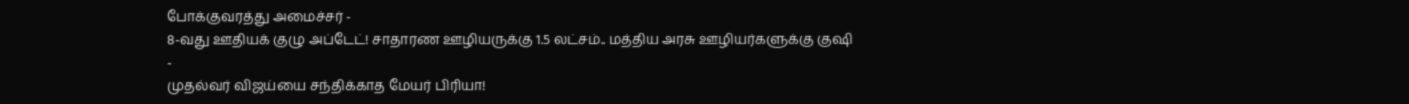போக்குவரத்து அமைச்சர் -
8-வது ஊதியக் குழு அப்டேட்! சாதாரண ஊழியருக்கு 1.5 லட்சம்.. மத்திய அரசு ஊழியர்களுக்கு குஷி -
முதல்வர் விஜய்யை சந்திக்காத மேயர் பிரியா!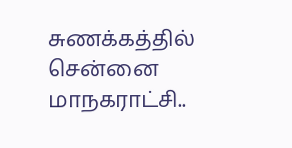சுணக்கத்தில் சென்னை மாநகராட்சி..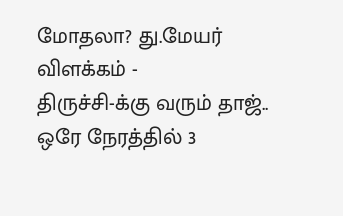மோதலா? து.மேயர் விளக்கம் -
திருச்சி-க்கு வரும் தாஜ்.. ஒரே நேரத்தில் 3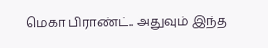மெகா பிராண்ட்.. அதுவும் இந்த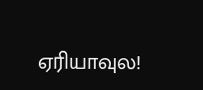ஏரியாவுல!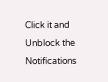Click it and Unblock the Notifications